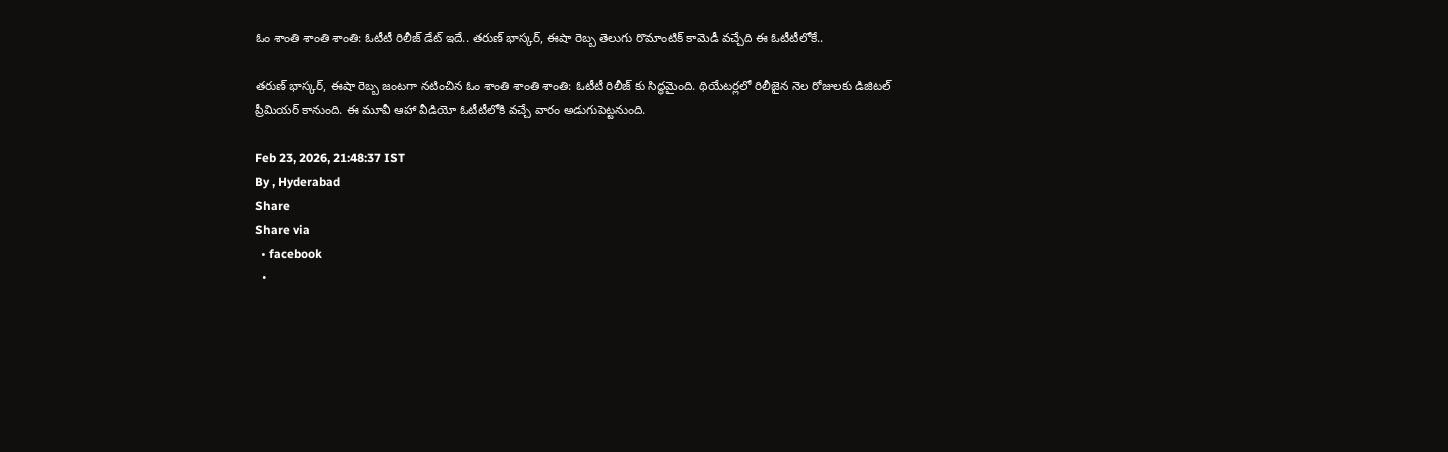ఓం శాంతి శాంతి శాంతి: ఓటీటీ రిలీజ్ డేట్ ఇదే.. తరుణ్ భాస్కర్, ఈషా రెబ్బ తెలుగు రొమాంటిక్ కామెడీ వచ్చేది ఈ ఓటీటీలోకే..

తరుణ్ భాస్కర్, ఈషా రెబ్బ జంటగా నటించిన ఓం శాంతి శాంతి శాంతి: ఓటీటీ రిలీజ్ కు సిద్ధమైంది. థియేటర్లలో రిలీజైన నెల రోజులకు డిజిటల్ ప్రీమియర్ కానుంది. ఈ మూవీ ఆహా వీడియో ఓటీటీలోకి వచ్చే వారం అడుగుపెట్టనుంది.

Feb 23, 2026, 21:48:37 IST
By , Hyderabad
Share
Share via
  • facebook
  •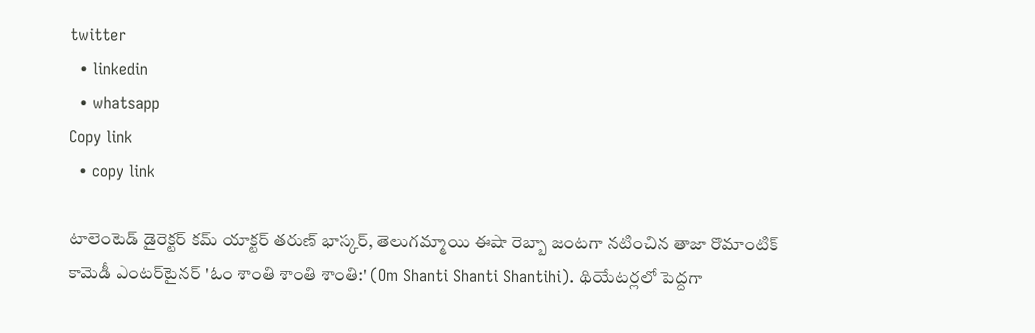twitter
  • linkedin
  • whatsapp
Copy link
  • copy link

టాలెంటెడ్ డైరెక్టర్ కమ్ యాక్టర్ తరుణ్ భాస్కర్, తెలుగమ్మాయి ఈషా రెబ్బా జంటగా నటించిన తాజా రొమాంటిక్ కామెడీ ఎంటర్‌టైనర్ 'ఓం శాంతి శాంతి శాంతి:' (Om Shanti Shanti Shantihi). థియేటర్లలో పెద్దగా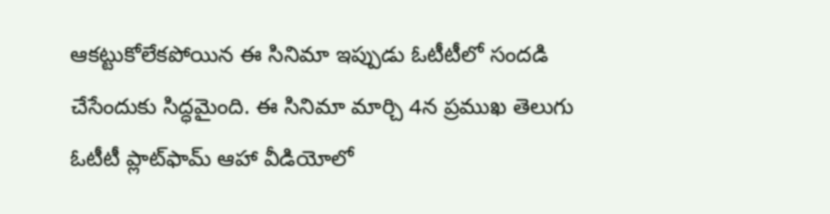ఆకట్టుకోలేకపోయిన ఈ సినిమా ఇప్పుడు ఓటీటీలో సందడి చేసేందుకు సిద్ధమైంది. ఈ సినిమా మార్చి 4న ప్రముఖ తెలుగు ఓటీటీ ప్లాట్‌ఫామ్‌ ఆహా వీడియోలో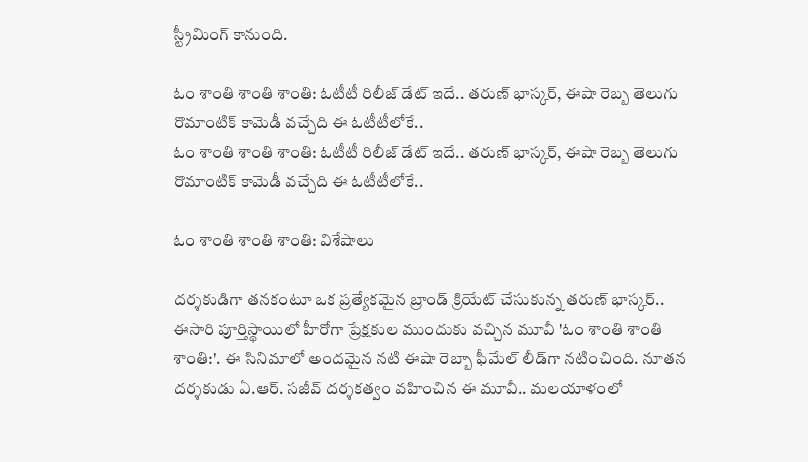స్ట్రీమింగ్ కానుంది.

ఓం శాంతి శాంతి శాంతి: ఓటీటీ రిలీజ్ డేట్ ఇదే.. తరుణ్ భాస్కర్, ఈషా రెబ్బ తెలుగు రొమాంటిక్ కామెడీ వచ్చేది ఈ ఓటీటీలోకే..
ఓం శాంతి శాంతి శాంతి: ఓటీటీ రిలీజ్ డేట్ ఇదే.. తరుణ్ భాస్కర్, ఈషా రెబ్బ తెలుగు రొమాంటిక్ కామెడీ వచ్చేది ఈ ఓటీటీలోకే..

ఓం శాంతి శాంతి శాంతి: విశేషాలు

దర్శకుడిగా తనకంటూ ఒక ప్రత్యేకమైన బ్రాండ్ క్రియేట్ చేసుకున్న తరుణ్ భాస్కర్.. ఈసారి పూర్తిస్థాయిలో హీరోగా ప్రేక్షకుల ముందుకు వచ్చిన మూవీ 'ఓం శాంతి శాంతి శాంతి:'. ఈ సినిమాలో అందమైన నటి ఈషా రెబ్బా ఫీమేల్ లీడ్‌గా నటించింది. నూతన దర్శకుడు ఏ.ఆర్. సజీవ్ దర్శకత్వం వహించిన ఈ మూవీ.. మలయాళంలో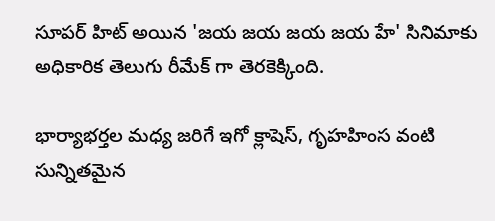సూపర్ హిట్ అయిన 'జయ జయ జయ జయ హే' సినిమాకు అధికారిక తెలుగు రీమేక్ గా తెరకెక్కింది.

భార్యాభర్తల మధ్య జరిగే ఇగో క్లాషెస్, గృహహింస వంటి సున్నితమైన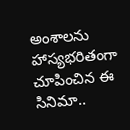అంశాలను హాస్యభరితంగా చూపించిన ఈ సినిమా..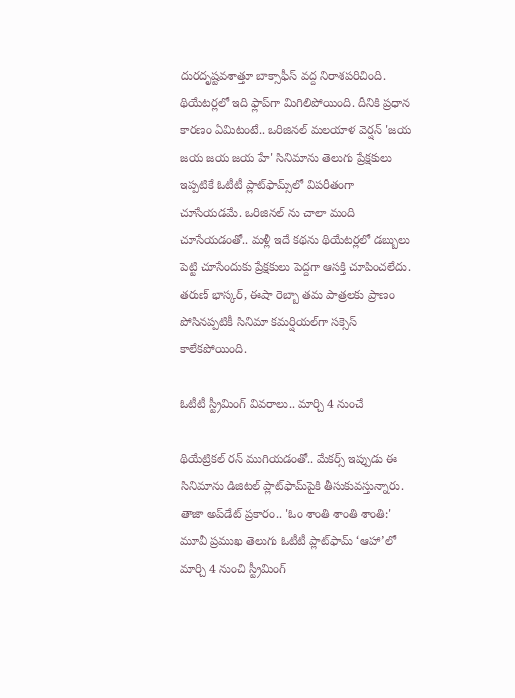దురదృష్టవశాత్తూ బాక్సాఫీస్ వద్ద నిరాశపరిచింది. థియేటర్లలో ఇది ఫ్లాప్‌గా మిగిలిపోయింది. దీనికి ప్రధాన కారణం ఏమిటంటే.. ఒరిజినల్ మలయాళ వెర్షన్ 'జయ జయ జయ జయ హే' సినిమాను తెలుగు ప్రేక్షకులు ఇప్పటికే ఓటీటీ ప్లాట్‌ఫామ్స్‌లో విపరీతంగా చూసేయడమే. ఒరిజినల్ ను చాలా మంది చూసేయడంతో.. మళ్లీ ఇదే కథను థియేటర్లలో డబ్బులు పెట్టి చూసేందుకు ప్రేక్షకులు పెద్దగా ఆసక్తి చూపించలేదు. తరుణ్ భాస్కర్, ఈషా రెబ్బా తమ పాత్రలకు ప్రాణం పోసినప్పటికీ సినిమా కమర్షియల్‌గా సక్సెస్ కాలేకపోయింది.

ఓటీటీ స్ట్రీమింగ్ వివరాలు.. మార్చి 4 నుంచే

థియేట్రికల్ రన్ ముగియడంతో.. మేకర్స్ ఇప్పుడు ఈ సినిమాను డిజిటల్ ప్లాట్‌ఫామ్‌పైకి తీసుకువస్తున్నారు. తాజా అప్‌డేట్ ప్రకారం.. 'ఓం శాంతి శాంతి శాంతి:' మూవీ ప్రముఖ తెలుగు ఓటీటీ ప్లాట్‌ఫామ్ ‘ఆహా’లో మార్చి 4 నుంచి స్ట్రీమింగ్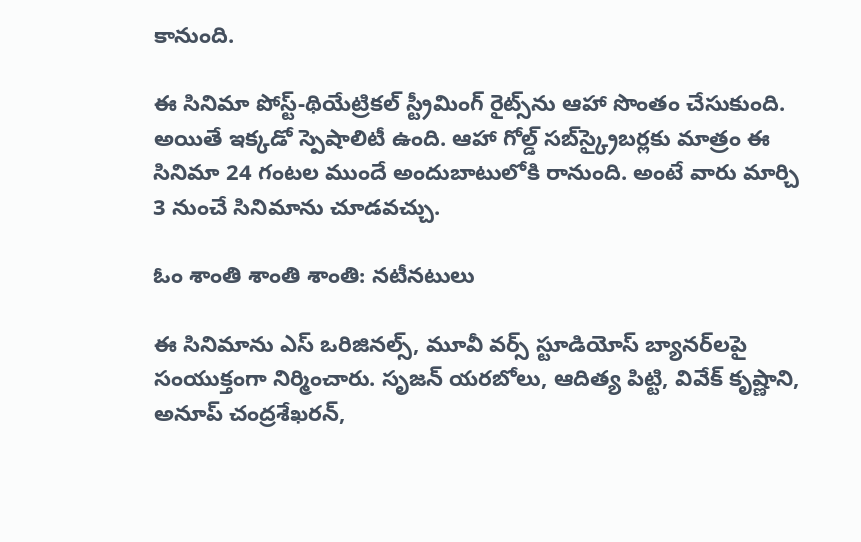కానుంది.

ఈ సినిమా పోస్ట్-థియేట్రికల్ స్ట్రీమింగ్ రైట్స్‌ను ఆహా సొంతం చేసుకుంది. అయితే ఇక్కడో స్పెషాలిటీ ఉంది. ఆహా గోల్డ్ సబ్‌స్క్రైబర్లకు మాత్రం ఈ సినిమా 24 గంటల ముందే అందుబాటులోకి రానుంది. అంటే వారు మార్చి 3 నుంచే సినిమాను చూడవచ్చు.

ఓం శాంతి శాంతి శాంతి: నటీనటులు

ఈ సినిమాను ఎస్ ఒరిజినల్స్, మూవీ వర్స్ స్టూడియోస్ బ్యానర్‌లపై సంయుక్తంగా నిర్మించారు. సృజన్ యరబోలు, ఆదిత్య పిట్టి, వివేక్ కృష్ణాని, అనూప్ చంద్రశేఖరన్,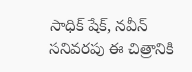సాధిక్ షేక్, నవీన్ సనివరపు ఈ చిత్రానికి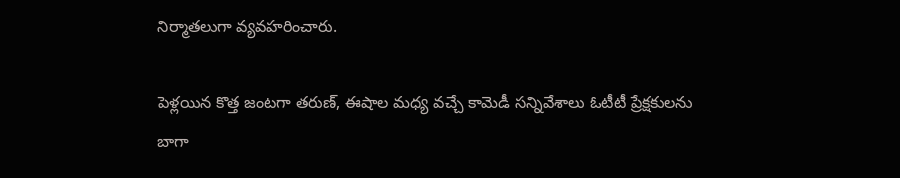నిర్మాతలుగా వ్యవహరించారు.

పెళ్లయిన కొత్త జంటగా తరుణ్, ఈషాల మధ్య వచ్చే కామెడీ సన్నివేశాలు ఓటీటీ ప్రేక్షకులను బాగా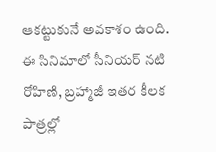ఆకట్టుకునే అవకాశం ఉంది. ఈ సినిమాలో సీనియర్ నటి రోహిణి, బ్రహ్మాజీ ఇతర కీలక పాత్రల్లో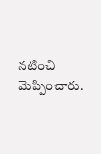నటించి మెప్పించారు.